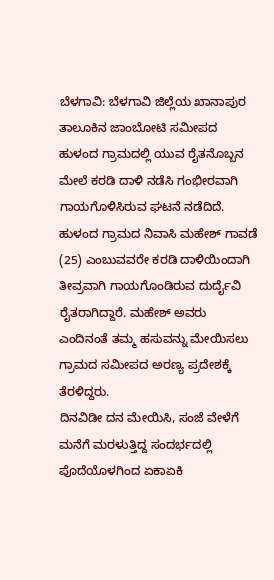ಬೆಳಗಾವಿ: ಬೆಳಗಾವಿ ಜಿಲ್ಲೆಯ ಖಾನಾಪುರ ತಾಲೂಕಿನ ಜಾಂಬೋಟಿ ಸಮೀಪದ ಹುಳಂದ ಗ್ರಾಮದಲ್ಲಿ ಯುವ ರೈತನೊಬ್ಬನ ಮೇಲೆ ಕರಡಿ ದಾಳಿ ನಡೆಸಿ ಗಂಭೀರವಾಗಿ ಗಾಯಗೊಳಿಸಿರುವ ಘಟನೆ ನಡೆದಿದೆ.
ಹುಳಂದ ಗ್ರಾಮದ ನಿವಾಸಿ ಮಹೇಶ್ ಗಾವಡೆ (25) ಎಂಬುವವರೇ ಕರಡಿ ದಾಳಿಯಿಂದಾಗಿ ತೀವ್ರವಾಗಿ ಗಾಯಗೊಂಡಿರುವ ದುರ್ದೈವಿ ರೈತರಾಗಿದ್ದಾರೆ. ಮಹೇಶ್ ಅವರು ಎಂದಿನಂತೆ ತಮ್ಮ ಹಸುವನ್ನು ಮೇಯಿಸಲು ಗ್ರಾಮದ ಸಮೀಪದ ಅರಣ್ಯ ಪ್ರದೇಶಕ್ಕೆ ತೆರಳಿದ್ದರು.
ದಿನವಿಡೀ ದನ ಮೇಯಿಸಿ, ಸಂಜೆ ವೇಳೆಗೆ ಮನೆಗೆ ಮರಳುತ್ತಿದ್ದ ಸಂದರ್ಭದಲ್ಲಿ ಪೊದೆಯೊಳಗಿಂದ ಏಕಾಏಕಿ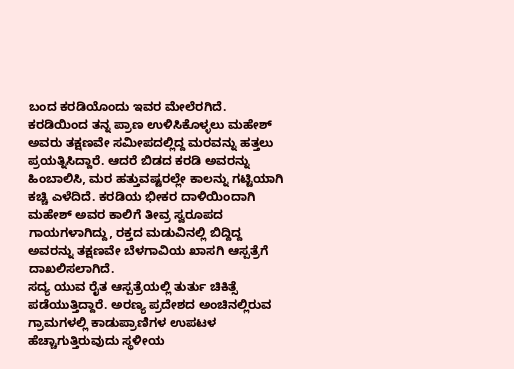ಬಂದ ಕರಡಿಯೊಂದು ಇವರ ಮೇಲೆರಗಿದೆ.
ಕರಡಿಯಿಂದ ತನ್ನ ಪ್ರಾಣ ಉಳಿಸಿಕೊಳ್ಳಲು ಮಹೇಶ್ ಅವರು ತಕ್ಷಣವೇ ಸಮೀಪದಲ್ಲಿದ್ದ ಮರವನ್ನು ಹತ್ತಲು ಪ್ರಯತ್ನಿಸಿದ್ದಾರೆ. ಆದರೆ ಬಿಡದ ಕರಡಿ ಅವರನ್ನು ಹಿಂಬಾಲಿಸಿ, ಮರ ಹತ್ತುವಷ್ಟರಲ್ಲೇ ಕಾಲನ್ನು ಗಟ್ಟಿಯಾಗಿ ಕಚ್ಚಿ ಎಳೆದಿದೆ. ಕರಡಿಯ ಭೀಕರ ದಾಳಿಯಿಂದಾಗಿ ಮಹೇಶ್ ಅವರ ಕಾಲಿಗೆ ತೀವ್ರ ಸ್ವರೂಪದ ಗಾಯಗಳಾಗಿದ್ದು, ರಕ್ತದ ಮಡುವಿನಲ್ಲಿ ಬಿದ್ದಿದ್ದ ಅವರನ್ನು ತಕ್ಷಣವೇ ಬೆಳಗಾವಿಯ ಖಾಸಗಿ ಆಸ್ಪತ್ರೆಗೆ ದಾಖಲಿಸಲಾಗಿದೆ.
ಸದ್ಯ ಯುವ ರೈತ ಆಸ್ಪತ್ರೆಯಲ್ಲಿ ತುರ್ತು ಚಿಕಿತ್ಸೆ ಪಡೆಯುತ್ತಿದ್ದಾರೆ. ಅರಣ್ಯ ಪ್ರದೇಶದ ಅಂಚಿನಲ್ಲಿರುವ ಗ್ರಾಮಗಳಲ್ಲಿ ಕಾಡುಪ್ರಾಣಿಗಳ ಉಪಟಳ ಹೆಚ್ಚಾಗುತ್ತಿರುವುದು ಸ್ಥಳೀಯ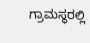ಗ್ರಾಮಸ್ಥರಲ್ಲಿ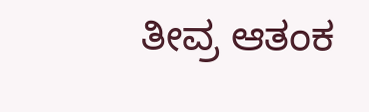ತೀವ್ರ ಆತಂಕ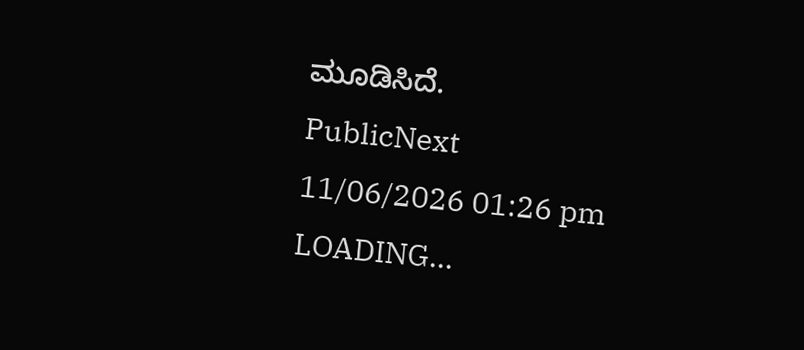ಮೂಡಿಸಿದೆ.
PublicNext
11/06/2026 01:26 pm
LOADING...